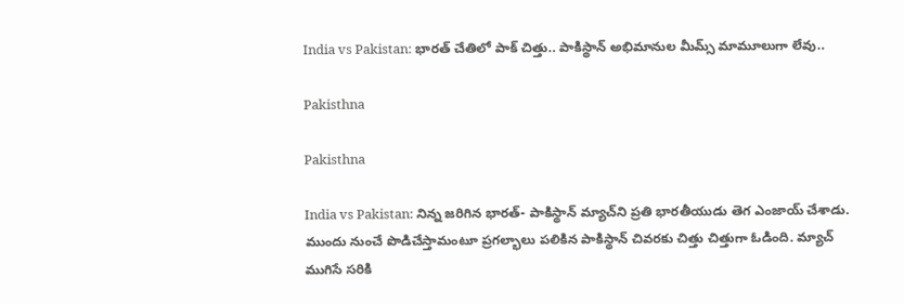India vs Pakistan: భారత్ చేతిలో పాక్ చిత్తు.. పాకిస్థాన్ అభిమానుల మీమ్స్ మామూలుగా లేవు..

Pakisthna

Pakisthna

India vs Pakistan: నిన్న జరిగిన భారత్- పాకిస్థాన్ మ్యాచ్‌ని ప్రతి భారతీయుడు తెగ ఎంజాయ్ చేశాడు. ముందు నుంచే పొడిచేస్తామంటూ ప్రగల్భాలు పలికిన పాకిస్థాన్ చివరకు చిత్తు చిత్తుగా ఓడింది. మ్యాచ్ ముగిసే సరికి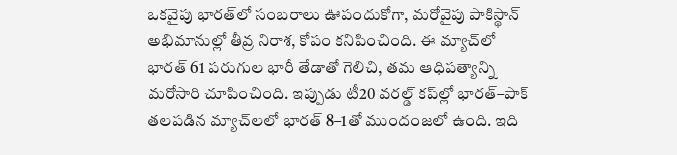ఒకవైపు భారత్‌లో సంబరాలు ఊపందుకోగా, మరోవైపు పాకిస్థాన్‌ అభిమానుల్లో తీవ్ర నిరాశ, కోపం కనిపించింది. ఈ మ్యాచ్‌లో భారత్ 61 పరుగుల భారీ తేడాతో గెలిచి, తమ ఆధిపత్యాన్ని మరోసారి చూపించింది. ఇప్పుడు టీ20 వరల్డ్ కప్‌ల్లో భారత్–పాక్ తలపడిన మ్యాచ్‌లలో భారత్ 8–1తో ముందంజలో ఉంది. ఇది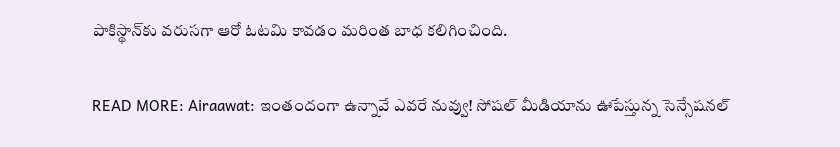పాకిస్థాన్‌‌కు వరుసగా ఆరో ఓటమి కావడం మరింత బాధ కలిగించింది.

READ MORE: Airaawat: ఇంతందంగా ఉన్నావే ఎవరే నువ్వు! సోషల్ మీడియాను ఊపేస్తున్న సెన్సేషనల్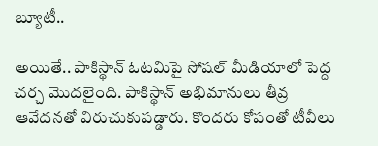బ్యూటీ..

అయితే.. పాకిస్థాన్ ఓటమిపై సోషల్ మీడియాలో పెద్ద చర్చ మొదలైంది. పాకిస్థాన్‌ అభిమానులు తీవ్ర ఆవేదనతో విరుచుకుపడ్డారు. కొందరు కోపంతో టీవీలు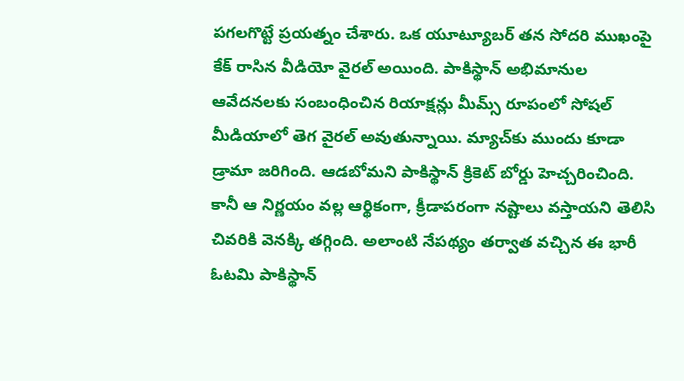పగలగొట్టే ప్రయత్నం చేశారు. ఒక యూట్యూబర్ తన సోదరి ముఖంపై కేక్ రాసిన వీడియో వైరల్ అయింది. పాకిస్థాన్ అభిమానుల ఆవేదనలకు సంబంధించిన రియాక్షన్లు మీమ్స్ రూపంలో సోషల్ మీడియాలో తెగ వైరల్ అవుతున్నాయి. మ్యాచ్‌కు ముందు కూడా డ్రామా జరిగింది. ఆడబోమని పాకిస్థాన్‌ క్రికెట్ బోర్డు హెచ్చరించింది. కానీ ఆ నిర్ణయం వల్ల ఆర్థికంగా, క్రీడాపరంగా నష్టాలు వస్తాయని తెలిసి చివరికి వెనక్కి తగ్గింది. అలాంటి నేపథ్యం తర్వాత వచ్చిన ఈ భారీ ఓటమి పాకిస్థాన్‌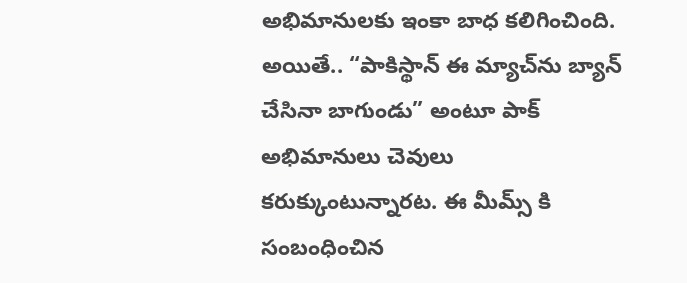అభిమానులకు ఇంకా బాధ కలిగించింది. అయితే.. “పాకిస్థాన్ ఈ మ్యాచ్‌ను బ్యాన్ చేసినా బాగుండు” అంటూ పాక్ అభిమానులు చెవులు కరుక్కుంటున్నారట. ఈ మీమ్స్ కి సంబంధించిన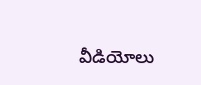వీడియోలు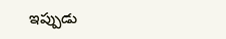ఇప్పుడు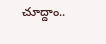చూద్దాం..